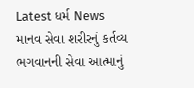Latest ધર્મ News
માનવ સેવા શરીરનું કર્તવ્ય ભગવાનની સેવા આત્માનું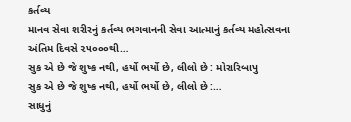કર્તવ્ય
માનવ સેવા શરીરનું કર્તવ્ય ભગવાનની સેવા આત્માનું કર્તવ્ય મહોત્સવના અંતિમ દિવસે ૨૫૦૦૦થી…
સુક એ છે જે શુષ્ક નથી, હર્યો ભર્યો છે, લીલો છે : મોરારિબાપુ
સુક એ છે જે શુષ્ક નથી, હર્યો ભર્યો છે, લીલો છે :…
સાધુનું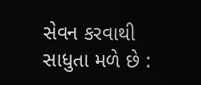સેવન કરવાથી સાધુતા મળે છે :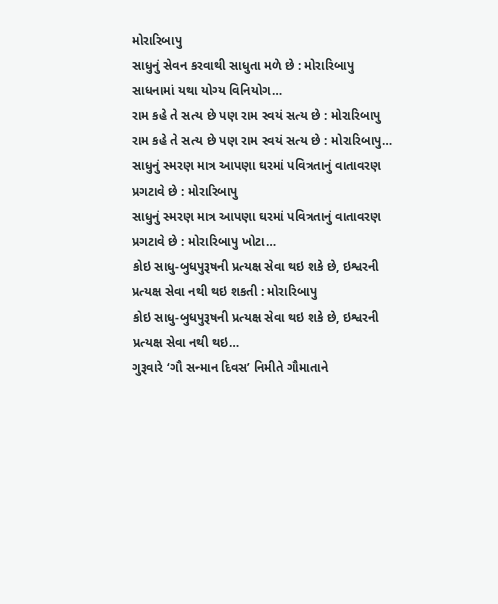મોરારિબાપુ
સાધુનું સેવન કરવાથી સાધુતા મળે છે : મોરારિબાપુ સાધનામાં યથા યોગ્ય વિનિયોગ…
રામ કહે તે સત્ય છે પણ રામ સ્વયં સત્ય છે : મોરારિબાપુ
રામ કહે તે સત્ય છે પણ રામ સ્વયં સત્ય છે : મોરારિબાપુ…
સાધુનું સ્મરણ માત્ર આપણા ઘરમાં પવિત્રતાનું વાતાવરણ પ્રગટાવે છે : મોરારિબાપુ
સાધુનું સ્મરણ માત્ર આપણા ઘરમાં પવિત્રતાનું વાતાવરણ પ્રગટાવે છે : મોરારિબાપુ ખોટા…
કોઇ સાધુ-બુધપુરૂષની પ્રત્યક્ષ સેવા થઇ શકે છે, ઇશ્વરની પ્રત્યક્ષ સેવા નથી થઇ શકતી : મોરારિબાપુ
કોઇ સાધુ-બુધપુરૂષની પ્રત્યક્ષ સેવા થઇ શકે છે, ઇશ્વરની પ્રત્યક્ષ સેવા નથી થઇ…
ગુરૂવારે ‘ગૌ સન્માન દિવસ’ નિમીતે ગૌમાતાને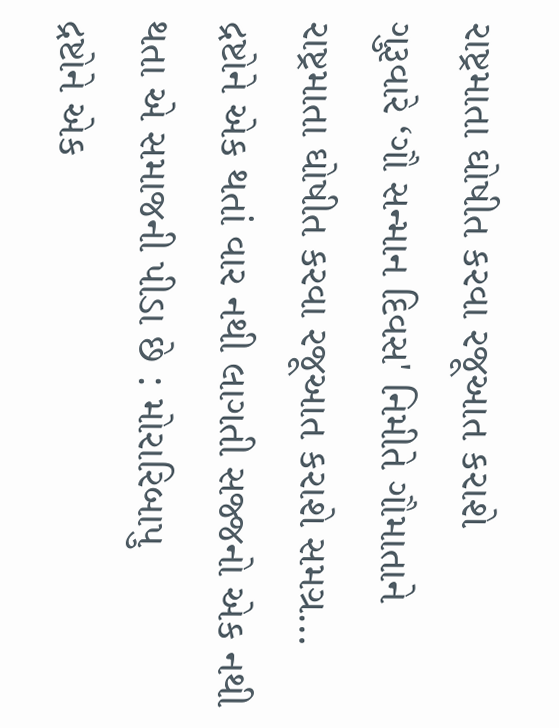રાષ્ટ્રમાતા ઘોષીત કરવા રજૂઆત કરાશે
ગુરૂવારે ‘ગૌ સન્માન દિવસ' નિમીતે ગૌમાતાને રાષ્ટ્રમાતા ઘોષીત કરવા રજૂઆત કરાશે સમગ્ર…
દ્રષ્ટોને એક થતાં વાર નથી લાગતી સજ્જનો એક નથી થતા એ સમાજની પીડા છે : મોરારિબાપુ
દ્રષ્ટોને એક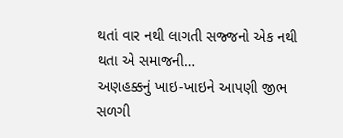થતાં વાર નથી લાગતી સજ્જનો એક નથી થતા એ સમાજની…
અણહક્કનું ખાઇ-ખાઇને આપણી જીભ સળગી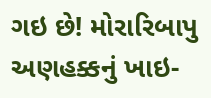ગઇ છે! મોરારિબાપુ
અણહક્કનું ખાઇ-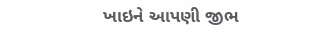ખાઇને આપણી જીભ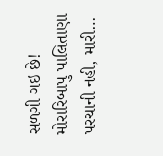સળગી ગઇ છે! મોરારિબાપુ પાલિતાણા પરચાની નહી, મારી…